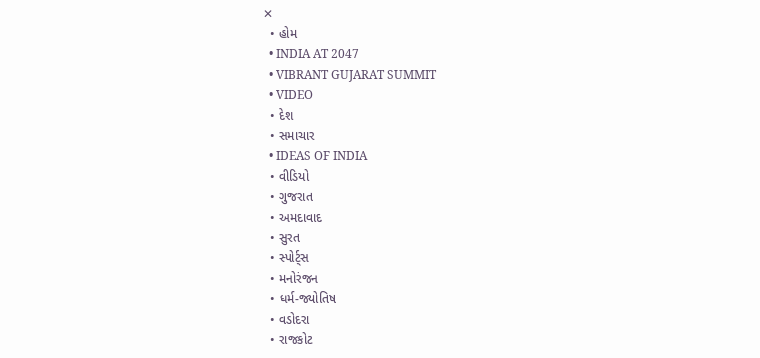✕
  • હોમ
  • INDIA AT 2047
  • VIBRANT GUJARAT SUMMIT
  • VIDEO
  • દેશ
  • સમાચાર
  • IDEAS OF INDIA
  • વીડિયો
  • ગુજરાત
  • અમદાવાદ
  • સુરત
  • સ્પોર્ટ્સ
  • મનોરંજન
  • ધર્મ-જ્યોતિષ
  • વડોદરા
  • રાજકોટ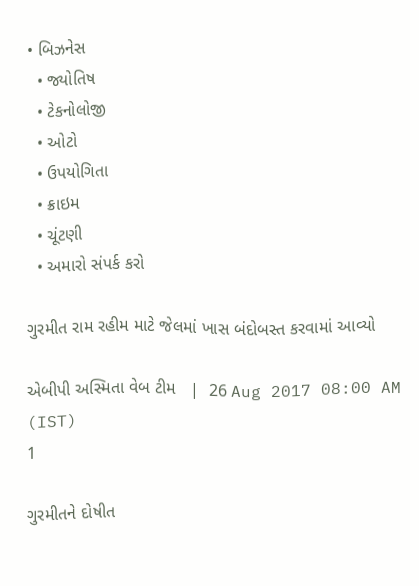• બિઝનેસ
  • જ્યોતિષ
  • ટેકનોલોજી
  • ઓટો
  • ઉપયોગિતા
  • ક્રાઇમ
  • ચૂંટણી
  • અમારો સંપર્ક કરો

ગુરમીત રામ રહીમ માટે જેલમાં ખાસ બંદોબસ્ત કરવામાં આવ્યો

એબીપી અસ્મિતા વેબ ટીમ   |  26 Aug 2017 08:00 AM (IST)
1

ગુરમીતને દોષીત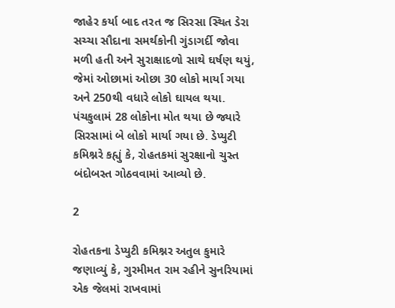જાહેર કર્યા બાદ તરત જ સિરસા સ્થિત ડેરા સચ્ચા સૌદાના સમર્થકોની ગુંડાગર્દી જોવા મળી હતી અને સુરાક્ષાદળો સાથે ઘર્ષણ થયું, જેમાં ઓછામાં ઓછા 30 લોકો માર્યા ગયા અને 250થી વધારે લોકો ઘાયલ થયા. પંચકુલામં 28 લોકોના મોત થયા છે જ્યારે સિરસામાં બે લોકો માર્યા ગયા છે. ડેપ્યુટી કમિશ્નરે કહ્યું કે, રોહતકમાં સુરક્ષાનો ચુસ્ત બંદોબસ્ત ગોઠવવામાં આવ્યો છે.

2

રોહતકના ડેપ્યુટી કમિશ્નર અતુલ કુમારે જણાવ્યું કે, ગુરમીમત રામ રહીને સુનરિયામાં એક જેલમાં રાખવામાં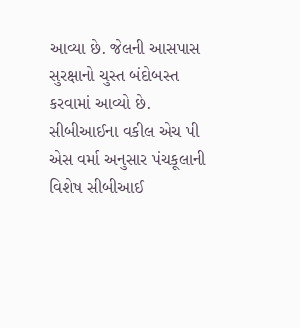આવ્યા છે. જેલની આસપાસ સુરક્ષાનો ચુસ્ત બંદોબસ્ત કરવામાં આવ્યો છે. સીબીઆઈના વકીલ એચ પી એસ વર્મા અનુસાર પંચકૂલાની વિશેષ સીબીઆઈ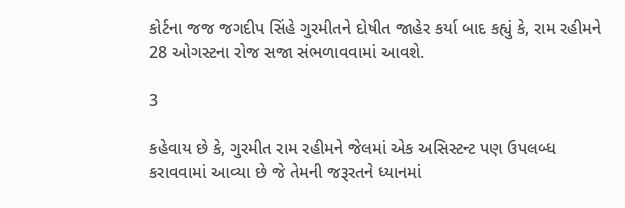કોર્ટના જજ જગદીપ સિંહે ગુરમીતને દોષીત જાહેર કર્યા બાદ કહ્યું કે, રામ રહીમને 28 ઓગસ્ટના રોજ સજા સંભળાવવામાં આવશે.

3

કહેવાય છે કે, ગુરમીત રામ રહીમને જેલમાં એક અસિસ્ટન્ટ પણ ઉપલબ્ધ કરાવવામાં આવ્યા છે જે તેમની જરૂરતને ધ્યાનમાં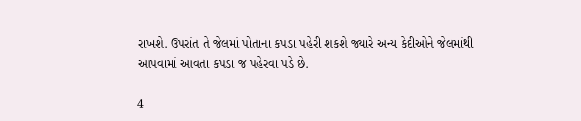રાખશે. ઉપરાંત તે જેલમાં પોતાના કપડા પહેરી શકશે જ્યારે અન્ય કેદીઓને જેલમાંથી આપવામાં આવતા કપડા જ પહેરવા પડે છે.

4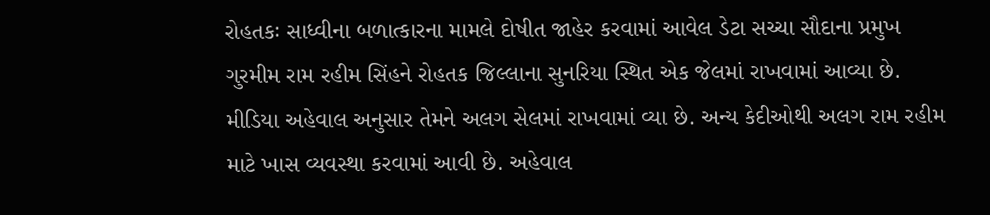રોહતકઃ સાધ્વીના બળાત્કારના મામલે દોષીત જાહેર કરવામાં આવેલ ડેટા સચ્ચા સૌદાના પ્રમુખ ગુરમીમ રામ રહીમ સિંહને રોહતક જિલ્લાના સુનરિયા સ્થિત એક જેલમાં રાખવામાં આવ્યા છે. મીડિયા અહેવાલ અનુસાર તેમને અલગ સેલમાં રાખવામાં વ્યા છે. અન્ય કેદીઓથી અલગ રામ રહીમ માટે ખાસ વ્યવસ્થા કરવામાં આવી છે. અહેવાલ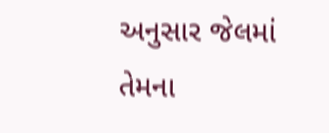અનુસાર જેલમાં તેમના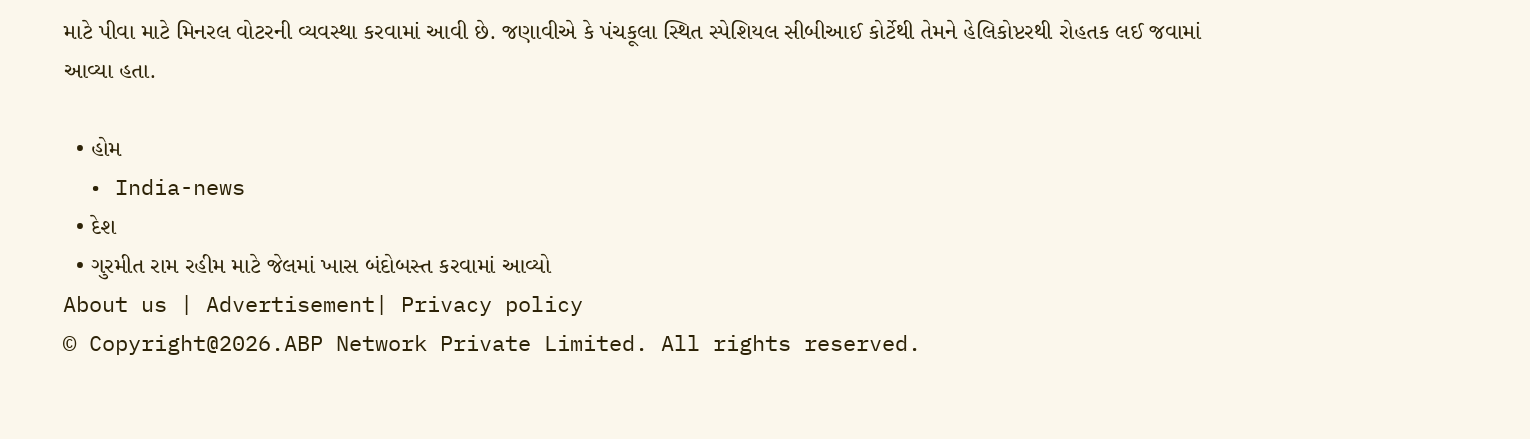માટે પીવા માટે મિનરલ વોટરની વ્યવસ્થા કરવામાં આવી છે. જણાવીએ કે પંચકૂલા સ્થિત સ્પેશિયલ સીબીઆઈ કોર્ટેથી તેમને હેલિકોપ્ટરથી રોહતક લઈ જવામાં આવ્યા હતા.

  • હોમ
  • India-news
  • દેશ
  • ગુરમીત રામ રહીમ માટે જેલમાં ખાસ બંદોબસ્ત કરવામાં આવ્યો
About us | Advertisement| Privacy policy
© Copyright@2026.ABP Network Private Limited. All rights reserved.